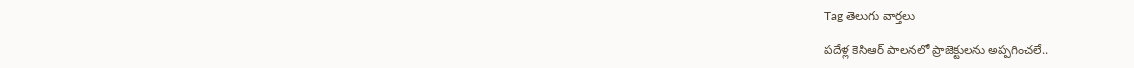Tag తెలుగు వార్తలు

పదేళ్ల కెసిఆర్‌ పాలనలో ప్రాజెక్టులను అప్పగించలే..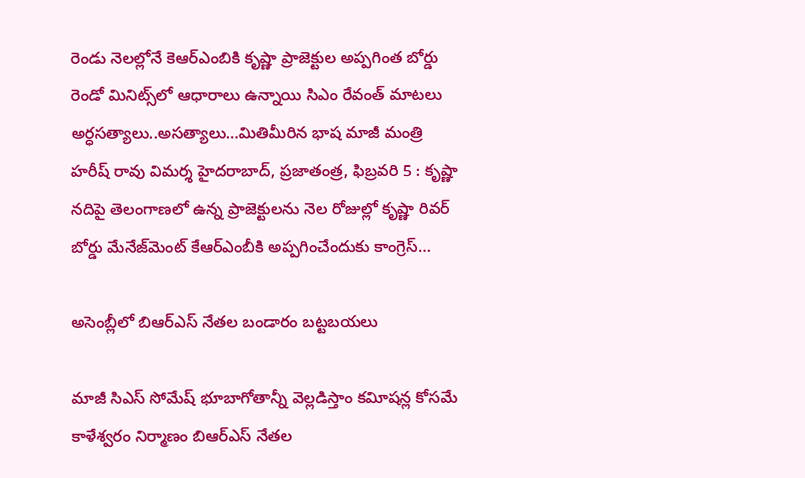రెండు నెలల్లోనే కెఆర్‌ఎంబికి కృష్ణా ప్రాజెక్టుల అప్పగింత బోర్డు రెండో మినిట్స్‌లో ఆధారాలు ఉన్నాయి సిఎం రేవంత్‌ మాటలు అర్ధసత్యాలు..అసత్యాలు…మితిమీరిన భాష మాజీ మంత్రి హరీష్‌ రావు విమర్శ హైదరాబాద్‌, ప్రజాతంత్ర, ఫిబ్రవరి 5 : కృష్ణా నదిపై తెలంగాణలో ఉన్న ప్రాజెక్టులను నెల రోజుల్లో కృష్ణా రివర్‌ బోర్డు మేనేజ్‌మెంట్‌ కేఆర్‌ఎంబీకి అప్పగించేందుకు కాంగ్రెస్‌…

అసెంబ్లీలో బిఆర్‌ఎస్‌ నేతల బండారం బట్టబయలు

మాజీ సిఎస్‌ సోమేష్‌ భూబాగోతాన్నీ వెల్లడిస్తాం కవిూషన్ల కోసమే కాళేశ్వరం నిర్మాణం బిఆర్‌ఎస్‌ నేతల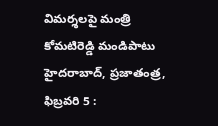విమర్శలపై మంత్రి కోమటిరెడ్డి మండిపాటు హైదరాబాద్‌, ప్రజాతంత్ర, ఫిబ్రవరి 5 :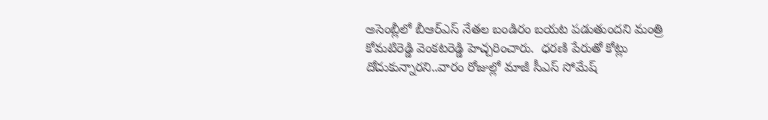అసెంబ్లీలో బీఆర్‌ఎస్‌ నేతల బండిరం బయట పడుతుందని మంత్రి కోమటిరెడ్డి వెంకటరెడ్డి హెచ్చరించారు.  ధరణి పేరుతో కోట్లు దోచుకున్నారని..వారం రోజుల్లో మాజీ సీఎస్‌ సోమేష్‌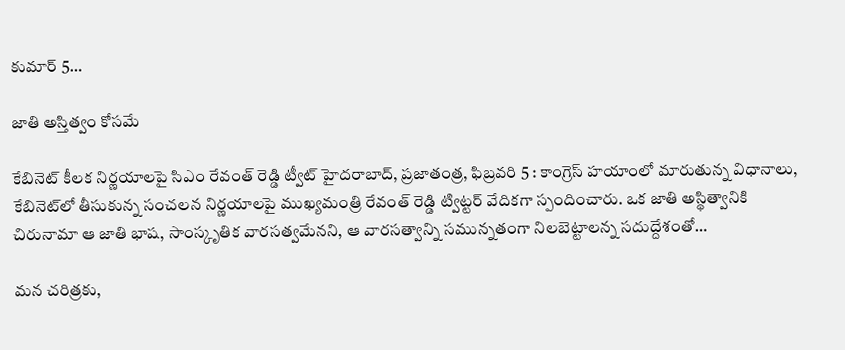కుమార్‌ 5…

జాతి అస్తిత్వం కోసమే

కేబినెట్‌ కీలక నిర్ణయాలపై సిఎం రేవంత్‌ రెడ్డి ట్వీట్‌ హైదరాబాద్‌, ప్రజాతంత్ర, ఫిబ్రవరి 5 : కాంగ్రెస్‌ హయాంలో మారుతున్న విధానాలు, కేబినెట్‌లో తీసుకున్న సంచలన నిర్ణయాలపై ముఖ్యమంత్రి రేవంత్‌ రెడ్డి ట్విట్టర్‌ వేదికగా స్పందించారు. ఒక జాతి అస్థిత్వానికి చిరునామా ఆ జాతి భాష, సాంస్కృతిక వారసత్వమేనని, ఆ వారసత్వాన్ని సమున్నతంగా నిలబెట్టాలన్న సదుద్దేశంతో…

మన చరిత్రకు,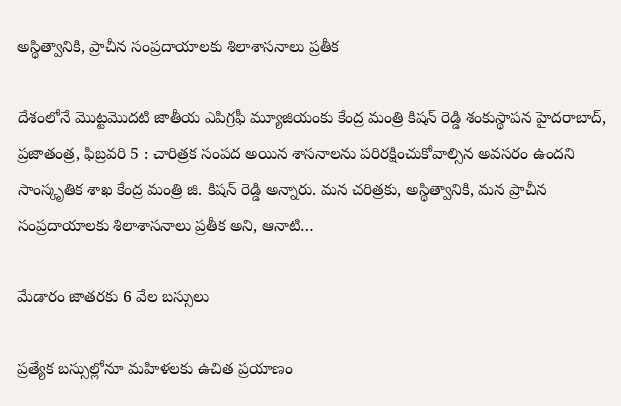అస్థిత్వానికి, ప్రాచీన సంప్రదాయాలకు శిలాశాసనాలు ప్రతీక

దేశంలోనే మొట్టమొదటి జాతీయ ఎపిగ్రఫీ మ్యూజియంకు కేంద్ర మంత్రి కిషన్‌ రెడ్డి శంకుస్థాపన హైదరాబాద్‌, ప్రజాతంత్ర, ఫిబ్రవరి 5 : చారిత్రక సంపద అయిన శాసనాలను పరిరక్షించుకోవాల్సిన అవసరం ఉందని సాంస్కృతిక శాఖ కేంద్ర మంత్రి జి. కిషన్‌ రెడ్డి అన్నారు. మన చరిత్రకు, అస్థిత్వానికి, మన ప్రాచీన సంప్రదాయాలకు శిలాశాసనాలు ప్రతీక అని, ఆనాటి…

మేడారం జాతరకు 6 వేల బస్సులు

ప్రత్యేక బస్సుల్లోనూ మహిళలకు ఉచిత ప్రయాణం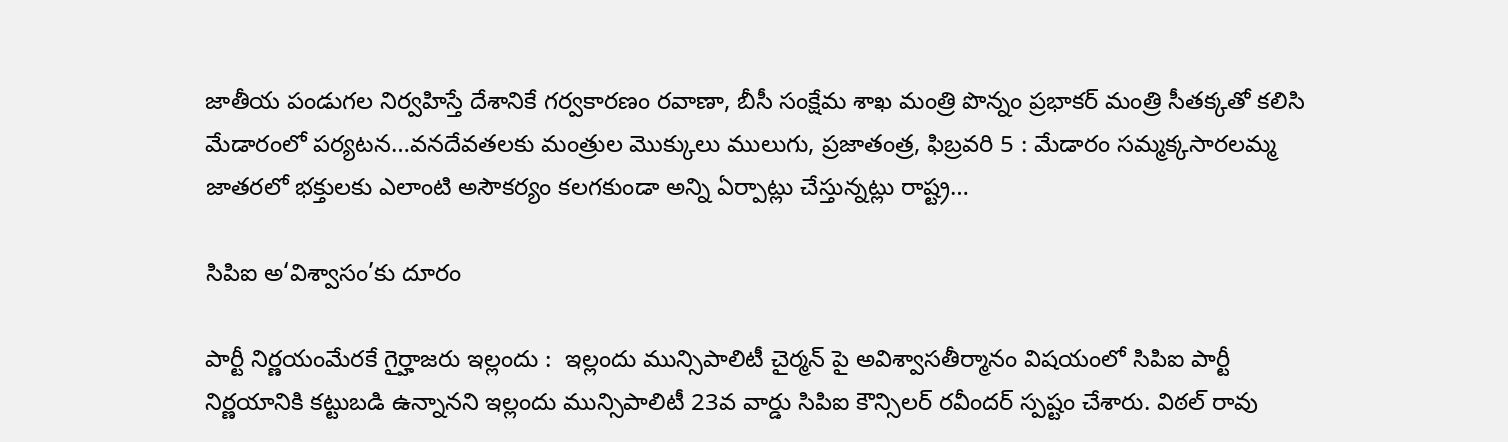జాతీయ పండుగల నిర్వహిస్తే దేశానికే గర్వకారణం రవాణా, బీసీ సంక్షేమ శాఖ మంత్రి పొన్నం ప్రభాకర్‌ మంత్రి సీతక్కతో కలిసి మేడారంలో పర్యటన…వనదేవతలకు మంత్రుల మొక్కులు ములుగు, ప్రజాతంత్ర, ఫిబ్రవరి 5 : మేడారం సమ్మక్కసారలమ్మ జాతరలో భక్తులకు ఎలాంటి అసౌకర్యం కలగకుండా అన్ని ఏర్పాట్లు చేస్తున్నట్లు రాష్ట్ర…

సిపిఐ అ‘విశ్వాసం’కు దూరం

పార్టీ నిర్ణయంమేరకే గైర్హాజరు ఇల్లందు :  ఇల్లందు మున్సిపాలిటీ చైర్మన్‌ పై అవిశ్వాసతీర్మానం విషయంలో సిపిఐ పార్టీ నిర్ణయానికి కట్టుబడి ఉన్నానని ఇల్లందు మున్సిపాలిటీ 23వ వార్డు సిపిఐ కౌన్సిలర్‌ రవీందర్‌ స్పష్టం చేశారు. విఠల్‌ రావు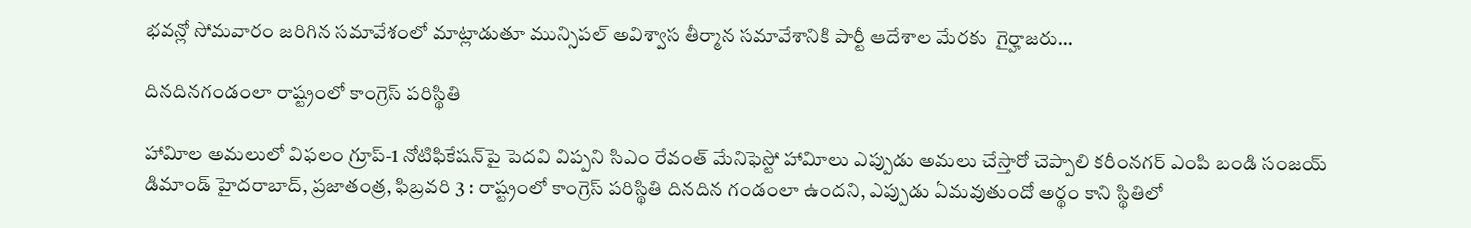భవన్లో సోమవారం జరిగిన సమావేశంలో మాట్లాడుతూ మున్సిపల్‌ అవిశ్వాస తీర్మాన సమావేశానికి పార్టీ ఆదేశాల మేరకు  గైర్హాజరు…

దినదినగండంలా రాష్ట్రంలో కాంగ్రెస్‌ పరిస్థితి

హావిూల అమలులో విఫలం గ్రూప్‌-1 నోటిఫికేషన్‌పై పెదవి విప్పని సిఎం రేవంత్‌ మేనిఫెస్టో హావిూలు ఎప్పుడు అమలు చేస్తారో చెప్పాలి కరీంనగర్‌ ఎంపి బండి సంజయ్‌ డిమాండ్‌ హైదరాబాద్‌, ప్రజాతంత్ర, ఫిబ్రవరి 3 : రాష్ట్రంలో కాంగ్రెస్‌ పరిస్థితి దినదిన గండంలా ఉందని, ఎప్పుడు ఏమవుతుందో అర్థం కాని స్థితిలో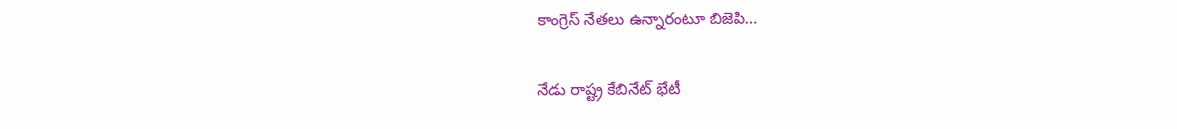కాంగ్రెస్‌ నేతలు ఉన్నారంటూ బిజెపి…

నేడు రాష్ట్ర కేబినేట్‌ భేటీ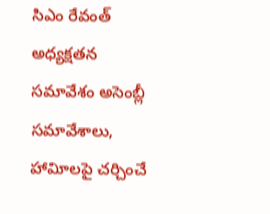సిఎం రేవంత్‌ అధ్యక్షతన సమావేశం అసెంబ్లీ సమావేశాలు, హావిూలపై చర్చించే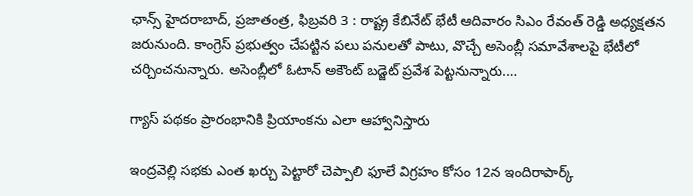ఛాన్స్‌ హైదరాబాద్‌, ప్రజాతంత్ర, ఫిబ్రవరి 3 : రాష్ట్ర కేబినేట్‌ భేటీ ఆదివారం సిఎం రేవంత్‌ రెడ్డి అధ్యక్షతన జరునుంది. కాంగ్రెస్‌ ప్రభుత్వం చేపట్టిన పలు పనులతో పాటు, వొచ్చే అసెంబ్లీ సమావేశాలపై భేటీలో చర్చించనున్నారు. అసెంబ్లీలో ఓటాన్‌ అకౌంట్‌ బడ్జెట్‌ ప్రవేశ పెట్టనున్నారు.…

గ్యాస్‌ పథకం ప్రారంభానికి ప్రియాంకను ఎలా ఆహ్వానిస్తారు

ఇంద్రవెల్లి సభకు ఎంత ఖర్చు పెట్టారో చెప్పాలి ఫూలే విగ్రహం కోసం 12న ఇందిరాపార్క్‌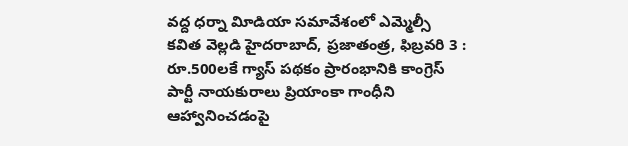వద్ద ధర్నా విూడియా సమావేశంలో ఎమ్మెల్సీ కవిత వెల్లడి హైదరాబాద్‌, ప్రజాతంత్ర, ఫిబ్రవరి 3 : రూ.500లకే గ్యాస్‌ పథకం ప్రారంభానికి కాంగ్రెస్‌ పార్టీ నాయకురాలు ప్రియాంకా గాంధీని ఆహ్వానించడంపై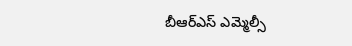బీఆర్‌ఎస్‌ ఎమ్మెల్సీ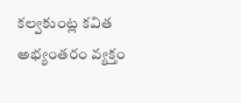కల్వకుంట్ల కవిత అభ్యంతరం వ్యక్తం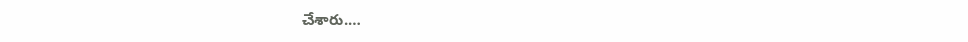చేశారు.…